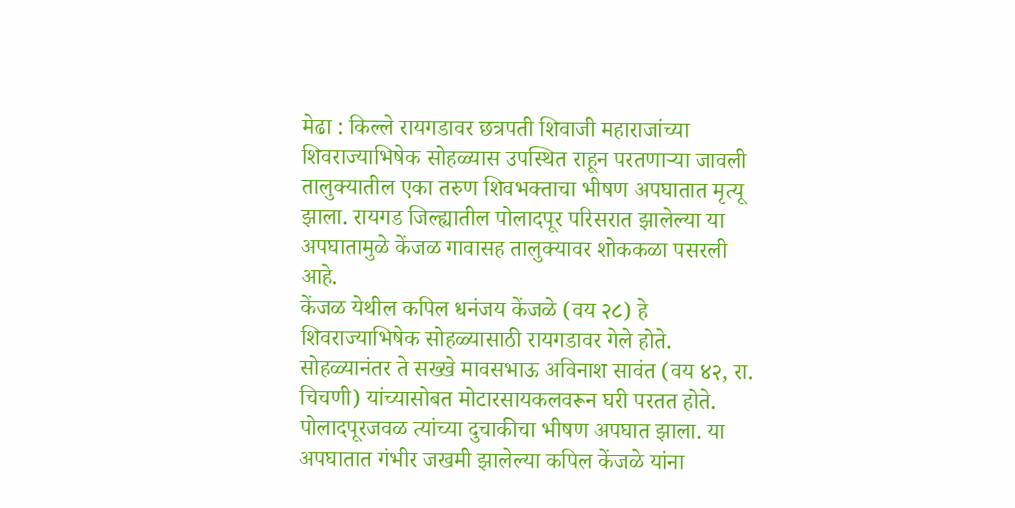मेढा : किल्ले रायगडावर छत्रपती शिवाजी महाराजांच्या शिवराज्याभिषेक सोहळ्यास उपस्थित राहून परतणाऱ्या जावली तालुक्यातील एका तरुण शिवभक्ताचा भीषण अपघातात मृत्यू झाला. रायगड जिल्ह्यातील पोलादपूर परिसरात झालेल्या या अपघातामुळे केंजळ गावासह तालुक्यावर शोककळा पसरली आहे.
केंजळ येथील कपिल धनंजय केंजळे (वय २८) हे शिवराज्याभिषेक सोहळ्यासाठी रायगडावर गेले होते. सोहळ्यानंतर ते सख्खे मावसभाऊ अविनाश सावंत (वय ४२, रा. चिचणी) यांच्यासोबत मोटारसायकलवरून घरी परतत होते. पोलादपूरजवळ त्यांच्या दुचाकीचा भीषण अपघात झाला. या अपघातात गंभीर जखमी झालेल्या कपिल केंजळे यांना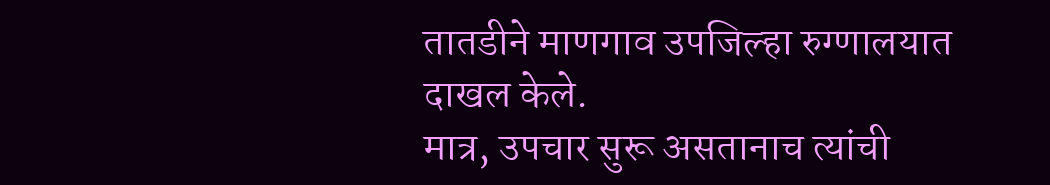तातडीने माणगाव उपजिल्हा रुग्णालयात दाखल केले.
मात्र, उपचार सुरू असतानाच त्यांची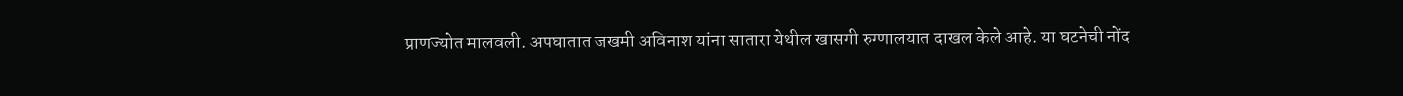प्राणज्योत मालवली. अपघातात जखमी अविनाश यांना सातारा येथील खासगी रुग्णालयात दाखल केले आहे. या घटनेची नोंद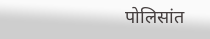पोलिसांत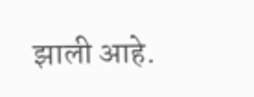झाली आहे.